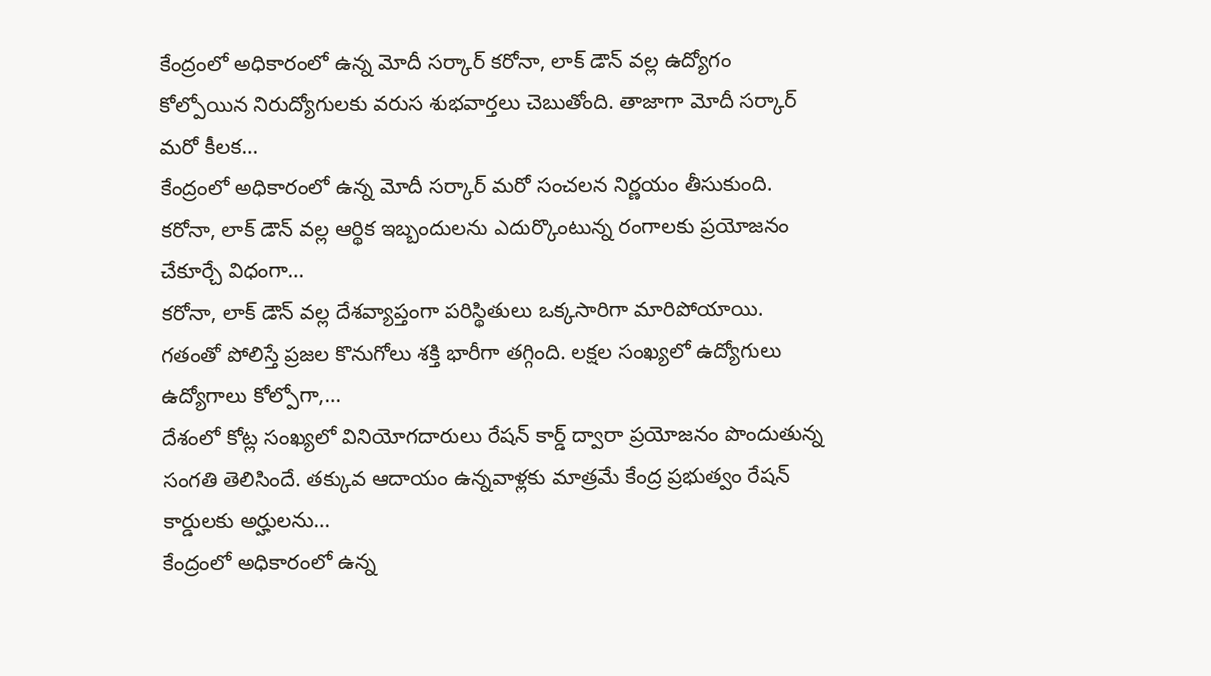కేంద్రంలో అధికారంలో ఉన్న మోదీ సర్కార్ కరోనా, లాక్ డౌన్ వల్ల ఉద్యోగం కోల్పోయిన నిరుద్యోగులకు వరుస శుభవార్తలు చెబుతోంది. తాజాగా మోదీ సర్కార్ మరో కీలక…
కేంద్రంలో అధికారంలో ఉన్న మోదీ సర్కార్ మరో సంచలన నిర్ణయం తీసుకుంది. కరోనా, లాక్ డౌన్ వల్ల ఆర్థిక ఇబ్బందులను ఎదుర్కొంటున్న రంగాలకు ప్రయోజనం చేకూర్చే విధంగా…
కరోనా, లాక్ డౌన్ వల్ల దేశవ్యాప్తంగా పరిస్థితులు ఒక్కసారిగా మారిపోయాయి. గతంతో పోలిస్తే ప్రజల కొనుగోలు శక్తి భారీగా తగ్గింది. లక్షల సంఖ్యలో ఉద్యోగులు ఉద్యోగాలు కోల్పోగా,…
దేశంలో కోట్ల సంఖ్యలో వినియోగదారులు రేషన్ కార్డ్ ద్వారా ప్రయోజనం పొందుతున్న సంగతి తెలిసిందే. తక్కువ ఆదాయం ఉన్నవాళ్లకు మాత్రమే కేంద్ర ప్రభుత్వం రేషన్ కార్డులకు అర్హులను…
కేంద్రంలో అధికారంలో ఉన్న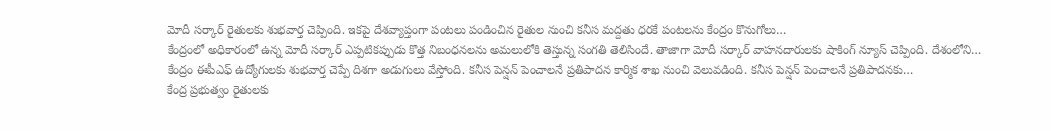మోదీ సర్కార్ రైతులకు శుభవార్త చెప్పింది. ఇకపై దేశవ్యాప్తంగా పంటలు పండించిన రైతుల నుంచి కనీస మద్దతు ధరకే పంటలను కేంద్రం కొనుగోలు…
కేంద్రంలో అధికారంలో ఉన్న మోదీ సర్కార్ ఎప్పటికప్పుడు కొత్త నిబంధనలను అమలులోకి తెస్తున్న సంగతి తెలిసిందే. తాజాగా మోదీ సర్కార్ వాహనదారులకు షాకింగ్ న్యూస్ చెప్పింది. దేశంలోని…
కేంద్రం ఈపీఎఫ్ ఉద్యోగులకు శుభవార్త చెప్పే దిశగా అడుగులు వేస్తోంది. కనీస పెన్షన్ పెంచాలనే ప్రతిపాదన కార్మిక శాఖ నుంచి వెలువడింది. కనీస పెన్షన్ పెంచాలనే ప్రతిపాదనకు…
కేంద్ర ప్రభుత్వం రైతులకు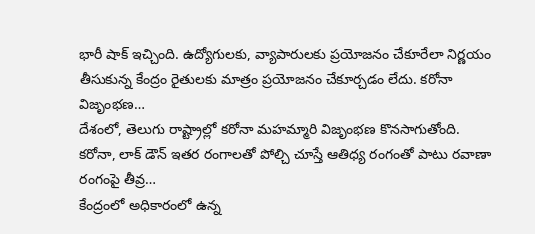భారీ షాక్ ఇచ్చింది. ఉద్యోగులకు, వ్యాపారులకు ప్రయోజనం చేకూరేలా నిర్ణయం తీసుకున్న కేంద్రం రైతులకు మాత్రం ప్రయోజనం చేకూర్చడం లేదు. కరోనా విజృంభణ…
దేశంలో, తెలుగు రాష్ట్రాల్లో కరోనా మహమ్మారి విజృంభణ కొనసాగుతోంది. కరోనా, లాక్ డౌన్ ఇతర రంగాలతో పోల్చి చూస్తే ఆతిధ్య రంగంతో పాటు రవాణా రంగంపై తీవ్ర…
కేంద్రంలో అధికారంలో ఉన్న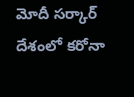మోదీ సర్కార్ దేశంలో కరోనా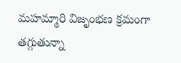మహమ్మారి విజృంభణ క్రమంగా తగ్గుతున్నా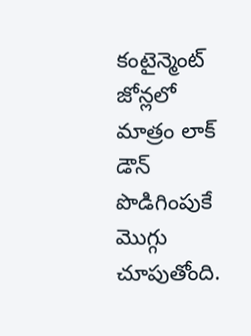కంటైన్మెంట్ జోన్లలో మాత్రం లాక్ డౌన్ పొడిగింపుకే మొగ్గు చూపుతోంది.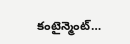కంటైన్మెంట్…